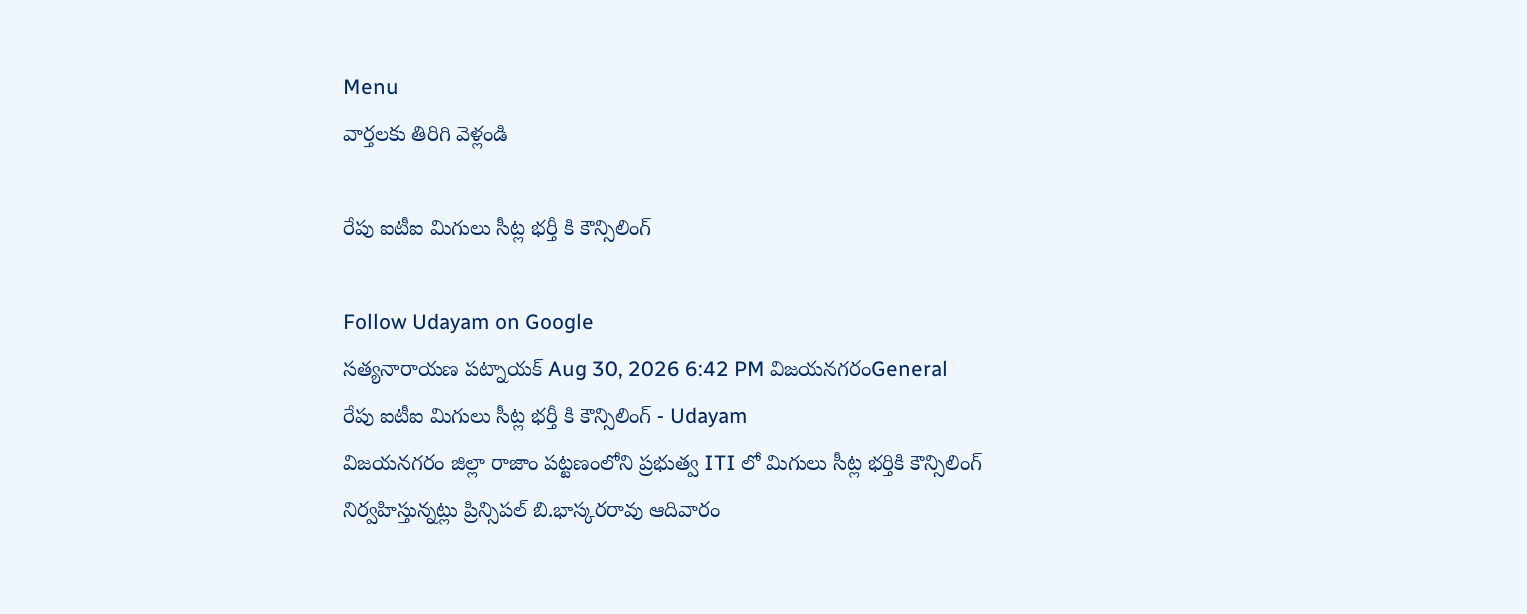Menu
వార్తలకు తిరిగి వెళ్లండి

రేపు ఐటీఐ మిగులు సీట్ల భర్తీ కి కౌన్సిలింగ్

Follow Udayam on Google
సత్యనారాయణ పట్నాయక్ Aug 30, 2026 6:42 PM విజయనగరంGeneral
రేపు ఐటీఐ మిగులు సీట్ల భర్తీ కి కౌన్సిలింగ్ - Udayam
విజయనగరం జిల్లా రాజాం పట్టణంలోని ప్రభుత్వ ITI లో మిగులు సీట్ల భర్తికి కౌన్సిలింగ్‌ నిర్వహిస్తున్నట్లు ప్రిన్సిపల్‌ బి.భాస్కరరావు ఆదివారం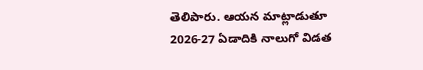తెలిపారు. ఆయన మాట్లాడుతూ 2026-27 ఏడాదికి నాలుగో విడత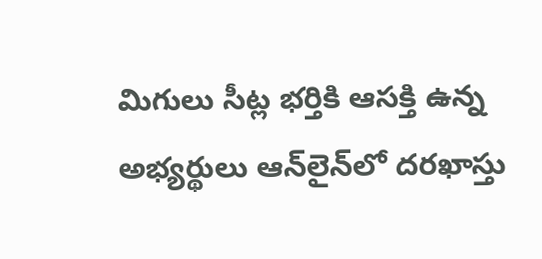మిగులు సీట్ల భర్తికి ఆసక్తి ఉన్న అభ్యర్థులు ఆన్‌లైన్‌లో దరఖాస్తు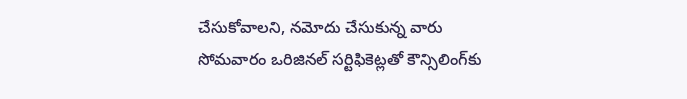చేసుకోవాలని, నమోదు చేసుకున్న వారు సోమవారం ఒరిజినల్‌ సర్టిఫికెట్లతో కౌన్సిలింగ్‌కు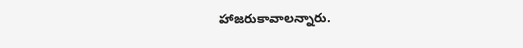హాజరుకావాలన్నారు.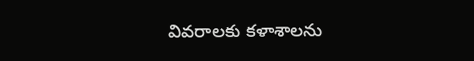వివరాలకు కళాశాలను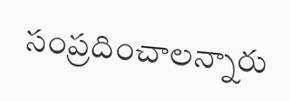సంప్రదించాలన్నారు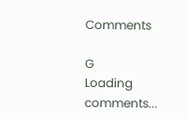Comments

G
Loading comments...